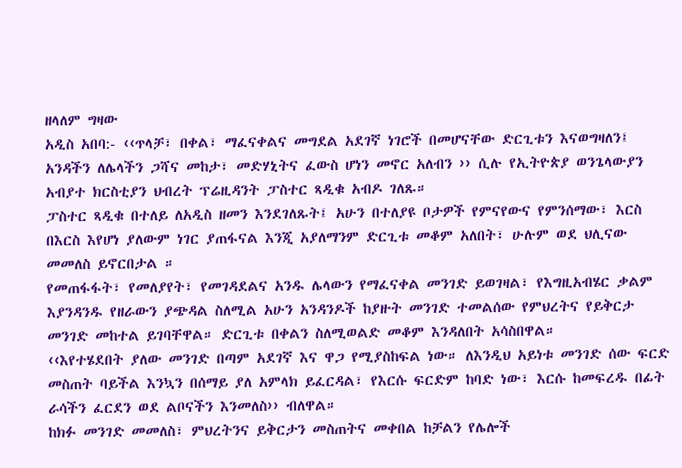ዘላለም ግዛው
አዲስ አበባ:- ‹‹ጥላቻ፣ በቀል፣ ማፈናቀልና መግደል አደገኛ ነገሮች በመሆናቸው ድርጊቱን እናወግዛለን፤ አንዳችን ለሌላችን ጋሻና መከታ፣ መድሃኒትና ፈውስ ሆነን መኖር አለብን ›› ሲሉ የኢትዮጵያ ወንጌላውያን አብያተ ክርስቲያን ህብረት ፕሬዚዳንት ፓስተር ጻዲቁ አብዶ ገለጹ።
ፓስተር ጻዲቁ በተለይ ለአዲስ ዘመን እንደገለጹት፤ አሁን በተለያዩ ቦታዎች የምናየውና የምንሰማው፣ እርስ በእርስ እየሆነ ያለውም ነገር ያጠፋናል እንጂ አያለማንም ድርጊቱ መቆም አለበት፣ ሁሉም ወደ ህሊናው መመለስ ይኖርበታል ።
የመጠፋፋት፣ የመለያየት፣ የመገዳደልና አንዱ ሌላውን የማፈናቀል መንገድ ይወገዛል፣ የእግዚአብሄር ቃልም እያንዳንዱ የዘራውን ያጭዳል ስለሚል አሁን አንዳንዶች ከያዙት መንገድ ተመልሰው የምህረትና የይቅርታ መንገድ መከተል ይገባቸዋል። ድርጊቱ በቀልን ስለሚወልድ መቆም እንዳለበት አሳስበዋል።
‹‹እየተሄደበት ያለው መንገድ በጣም አደገኛ እና ዋጋ የሚያስከፍል ነው። ለእንዲህ አይነቱ መንገድ ሰው ፍርድ መስጠት ባይችል እንኳን በሰማይ ያለ አምላክ ይፈርዳል፣ የእርሱ ፍርድም ከባድ ነው፣ እርሱ ከመፍረዱ በፊት ራሳችን ፈርደን ወደ ልቦናችን እንመለስ›› ብለዋል።
ከክፉ መንገድ መመለስ፣ ምህረትንና ይቅርታን መስጠትና መቀበል ከቻልን የሌሎች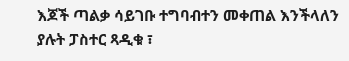እጆች ጣልቃ ሳይገቡ ተግባብተን መቀጠል እንችላለን ያሉት ፓስተር ጻዲቁ ፣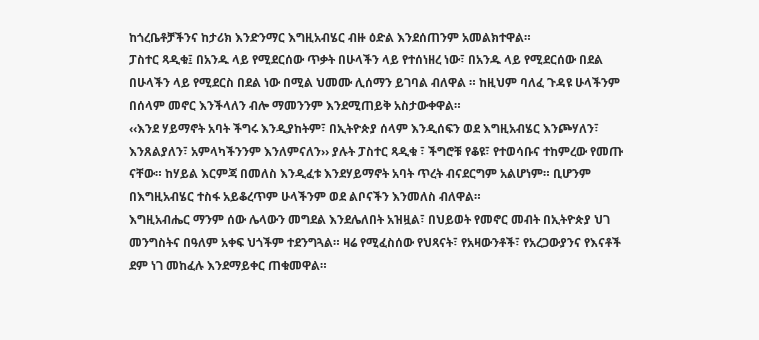ከጎረቤቶቻችንና ከታሪክ እንድንማር እግዚአብሄር ብዙ ዕድል እንደሰጠንም አመልክተዋል።
ፓስተር ጻዲቁ፤ በአንዱ ላይ የሚደርሰው ጥቃት በሁላችን ላይ የተሰነዘረ ነው፣ በአንዱ ላይ የሚደርሰው በደል በሁላችን ላይ የሚደርስ በደል ነው በሚል ህመሙ ሊሰማን ይገባል ብለዋል ። ከዚህም ባለፈ ጉዳዩ ሁላችንም በሰላም መኖር እንችላለን ብሎ ማመንንም እንደሚጠይቅ አስታውቀዋል።
‹‹እንደ ሃይማኖት አባት ችግሩ እንዲያከትም፣ በኢትዮጵያ ሰላም እንዲሰፍን ወደ እግዚአብሄር እንጮሃለን፣ እንጸልያለን፣ አምላካችንንም እንለምናለን›› ያሉት ፓስተር ጻዲቁ ፣ ችግሮቹ የቆዩ፣ የተወሳቡና ተከምረው የመጡ ናቸው። ከሃይል እርምጃ በመለስ እንዲፈቱ እንደሃይማኖት አባት ጥረት ብናደርግም አልሆነም። ቢሆንም በእግዚአብሄር ተስፋ አይቆረጥም ሁላችንም ወደ ልቦናችን እንመለስ ብለዋል።
እግዚአብሔር ማንም ሰው ሌላውን መግደል እንደሌለበት አዝዟል፣ በህይወት የመኖር መብት በኢትዮጵያ ህገ መንግስትና በዓለም አቀፍ ህጎችም ተደንግጓል። ዛሬ የሚፈስሰው የህጻናት፣ የአዛውንቶች፣ የአረጋውያንና የእናቶች ደም ነገ መከፈሉ እንደማይቀር ጠቁመዋል።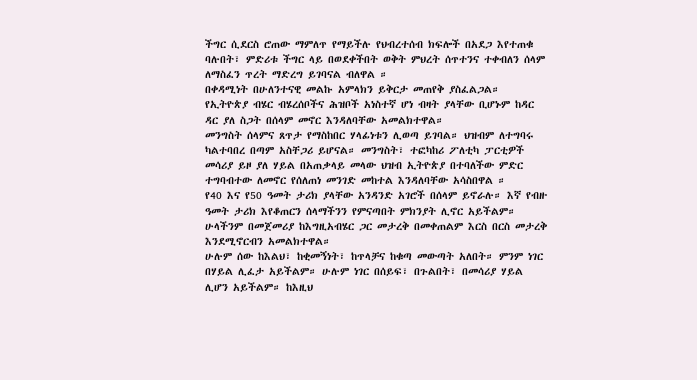ችግር ሲደርስ ሮጠው ማምለጥ የማይችሉ የህብረተሰብ ክፍሎች በአደጋ እየተጠቁ ባሉበት፣ ምድሪቱ ችግር ላይ በወደቀችበት ወቅት ምህረት ሰጥተንና ተቀብለን ሰላም ለማስፈን ጥረት ማድረግ ይገባናል ብለዋል ።
በቀዳሚነት በሁለንተናዊ መልኩ አምላክን ይቅርታ መጠየቅ ያስፈልጋል። የኢትዮጵያ ብሄር ብሄረሰቦችና ሕዝቦች አነስተኛ ሆነ ብዛት ያላቸው ቢሆኑም ከዳር ዳር ያለ ስጋት በሰላም መኖር እንዳለባቸው አመልክተዋል።
መንግስት ሰላምና ጸጥታ የማስከበር ሃላፊነቱን ሊወጣ ይገባል። ህዝብም ለተግባሩ ካልተባበረ በጣም አስቸጋሪ ይሆናል። መንግስት፣ ተፎካከሪ ፖለቲካ ፓርቲዎች መሳሪያ ይዞ ያለ ሃይል በአጠቃላይ መላው ህዝብ ኢትዮጵያ በተባለችው ምድር ተግባብተው ለመኖር የሰለጠነ መንገድ መከተል እንዳለባቸው አሳስበዋል ።
የ40 እና የ50 ዓመት ታሪክ ያላቸው አንዳንድ አገሮች በሰላም ይኖራሉ። እኛ የብዙ ዓመት ታሪክ እየቆጠርን ሰላማችንን የምናጣበት ምክንያት ሊኖር አይችልም። ሁላችንም በመጀመሪያ ከእግዚአብሄር ጋር መታረቅ በመቀጠልም እርስ በርስ መታረቅ እንደሚኖርብን አመልክተዋል።
ሁሉም ሰው ከእልህ፣ ከቂመኝነት፣ ከጥላቻና ከቁጣ መውጣት አለበት። ምንም ነገር በሃይል ሊፈታ አይችልም። ሁሉም ነገር በሰይፍ፣ በጉልበት፣ በመሳሪያ ሃይል ሊሆን አይችልም። ከእዚህ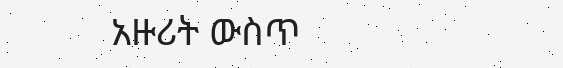አዙሪት ውስጥ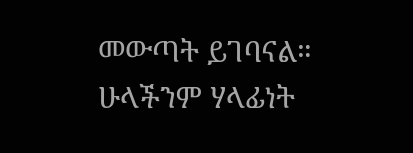መውጣት ይገባናል። ሁላችንም ሃላፊነት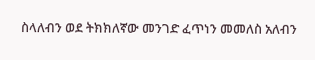ስላለብን ወደ ትክክለኛው መንገድ ፈጥነን መመለስ አለብን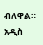ብለዋል።
አዲስ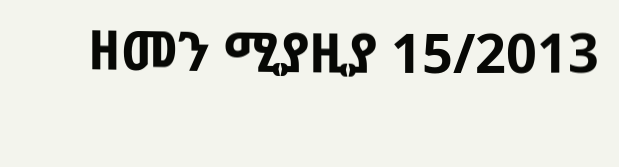ዘመን ሚያዚያ 15/2013